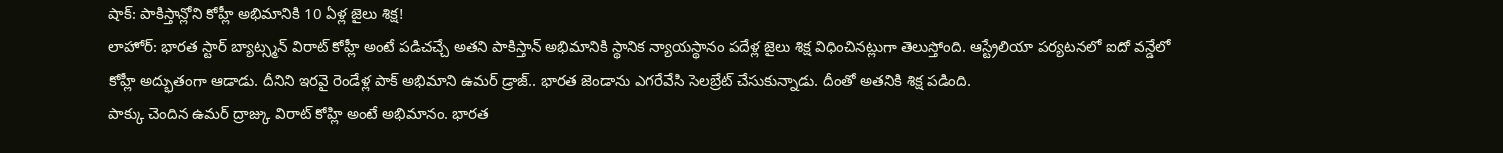షాక్: పాకిస్తాన్లోని కోహ్లీ అభిమానికి 10 ఏళ్ల జైలు శిక్ష!
లాహోర్: భారత స్టార్ బ్యాట్స్మన్ విరాట్ కోహ్లీ అంటే పడిచచ్చే అతని పాకిస్తాన్ అభిమానికి స్థానిక న్యాయస్థానం పదేళ్ల జైలు శిక్ష విధించినట్లుగా తెలుస్తోంది. ఆస్ట్రేలియా పర్యటనలో ఐదో వన్డేలో కోహ్లీ అద్భుతంగా ఆడాడు. దీనిని ఇరవై రెండేళ్ల పాక్ అభిమాని ఉమర్ డ్రాజ్.. భారత జెండాను ఎగరేవేసి సెలబ్రేట్ చేసుకున్నాడు. దీంతో అతనికి శిక్ష పడింది.
పాక్కు చెందిన ఉమర్ ద్రాజ్కు విరాట్ కోహ్లి అంటే అభిమానం. భారత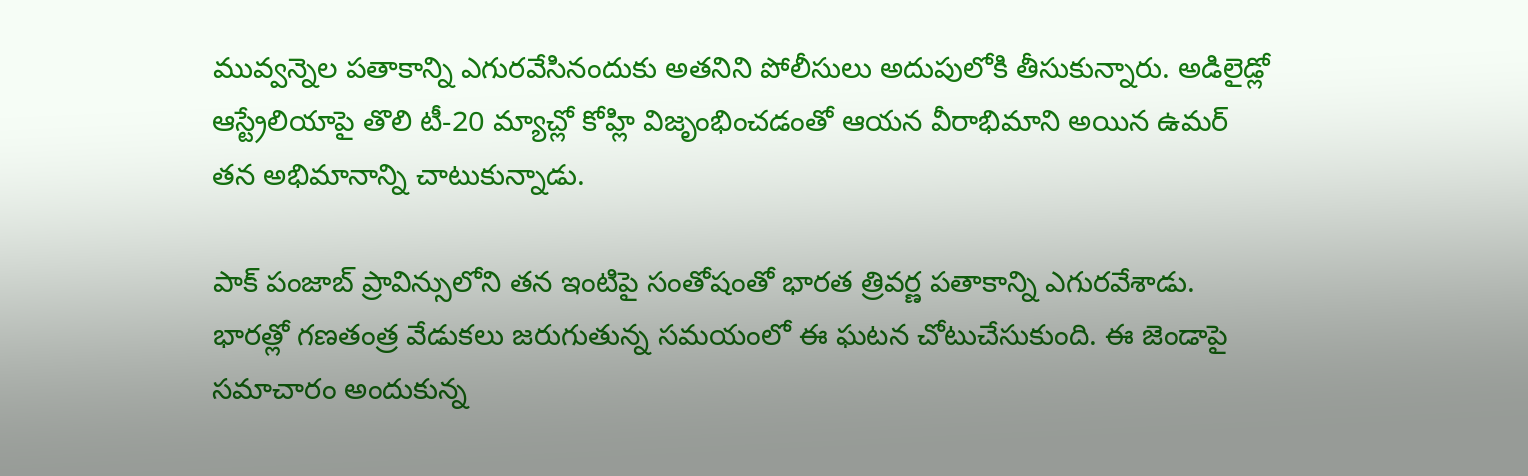మువ్వన్నెల పతాకాన్ని ఎగురవేసినందుకు అతనిని పోలీసులు అదుపులోకి తీసుకున్నారు. అడిలైడ్లో ఆస్ట్రేలియాపై తొలి టీ-20 మ్యాచ్లో కోహ్లి విజృంభించడంతో ఆయన వీరాభిమాని అయిన ఉమర్ తన అభిమానాన్ని చాటుకున్నాడు.

పాక్ పంజాబ్ ప్రావిన్సులోని తన ఇంటిపై సంతోషంతో భారత త్రివర్ణ పతాకాన్ని ఎగురవేశాడు. భారత్లో గణతంత్ర వేడుకలు జరుగుతున్న సమయంలో ఈ ఘటన చోటుచేసుకుంది. ఈ జెండాపై సమాచారం అందుకున్న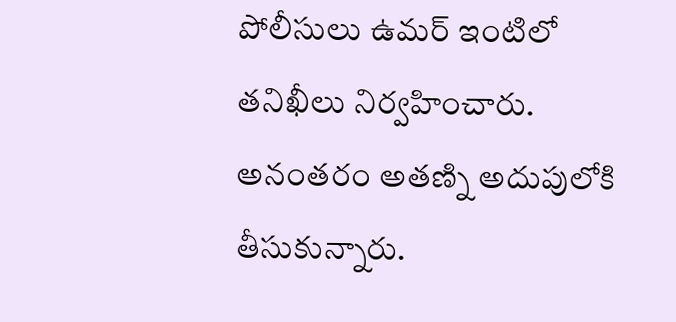పోలీసులు ఉమర్ ఇంటిలో తనిఖీలు నిర్వహించారు.
అనంతరం అతణ్ని అదుపులోకి తీసుకున్నారు.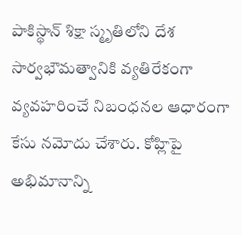పాకిస్థాన్ శిక్షా స్మృతిలోని దేశ సార్వభౌమత్వానికి వ్యతిరేకంగా వ్యవహరించే నిబంధనల ఆధారంగా కేసు నమోదు చేశారు. కోహ్లిపై అభిమానాన్ని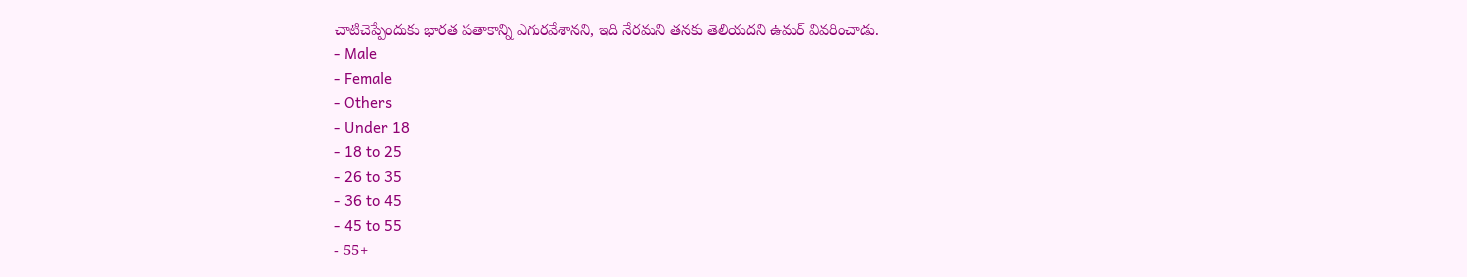చాటిచెప్పేందుకు భారత పతాకాన్ని ఎగురవేశానని, ఇది నేరమని తనకు తెలియదని ఉమర్ వివరించాడు.
- Male
- Female
- Others
- Under 18
- 18 to 25
- 26 to 35
- 36 to 45
- 45 to 55
- 55+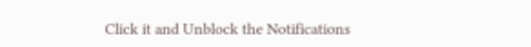Click it and Unblock the Notifications